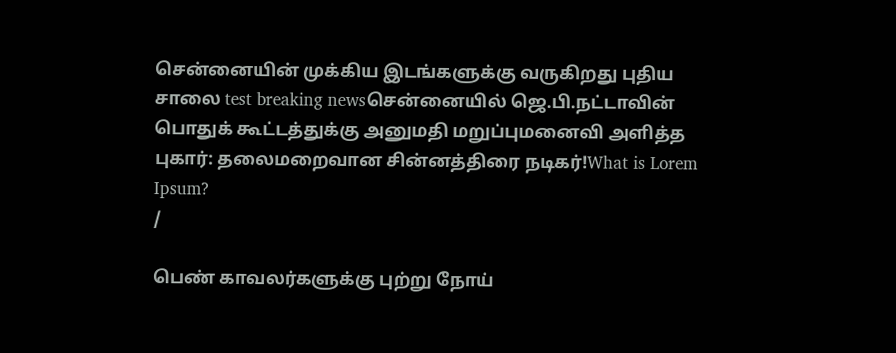சென்னையின் முக்கிய இடங்களுக்கு வருகிறது புதிய சாலை test breaking newsசென்னையில் ஜெ.பி.நட்டாவின் பொதுக் கூட்டத்துக்கு அனுமதி மறுப்புமனைவி அளித்த புகார்: தலைமறைவான சின்னத்திரை நடிகர்!What is Lorem Ipsum?
/

பெண் காவலர்களுக்கு புற்று நோய்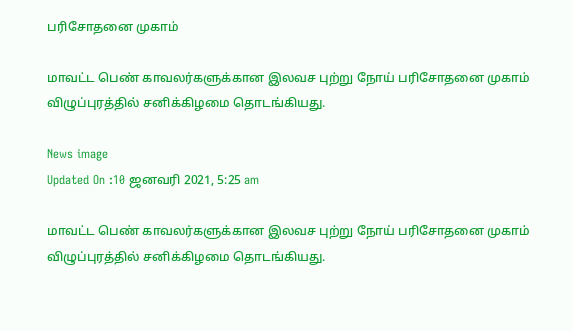பரிசோதனை முகாம்

மாவட்ட பெண் காவலர்களுக்கான இலவச புற்று நோய் பரிசோதனை முகாம் விழுப்புரத்தில் சனிக்கிழமை தொடங்கியது.

News image
Updated On :10 ஜனவரி 2021, 5:25 am

மாவட்ட பெண் காவலர்களுக்கான இலவச புற்று நோய் பரிசோதனை முகாம் விழுப்புரத்தில் சனிக்கிழமை தொடங்கியது.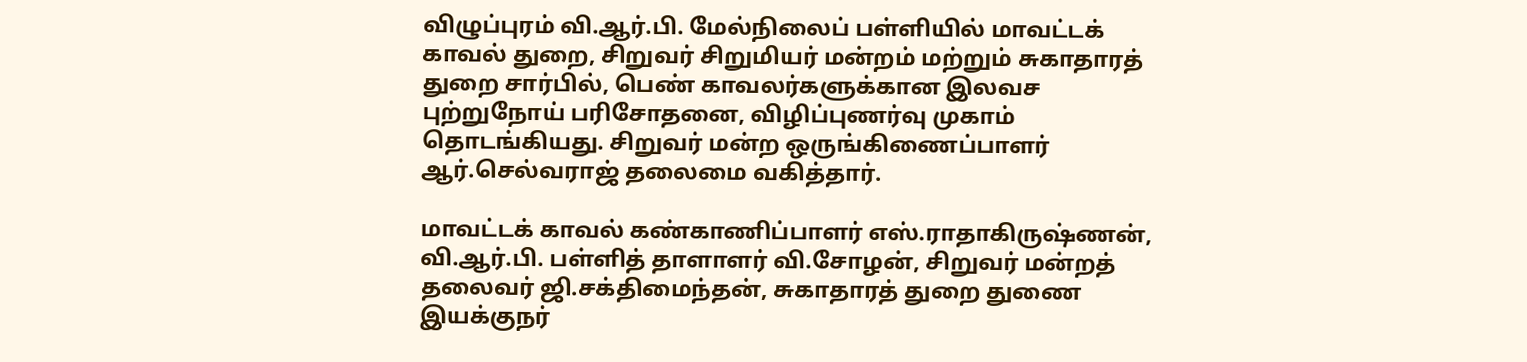விழுப்புரம் வி.ஆர்.பி. மேல்நிலைப் பள்ளியில் மாவட்டக் காவல் துறை, சிறுவர் சிறுமியர் மன்றம் மற்றும் சுகாதாரத் துறை சார்பில், பெண் காவலர்களுக்கான இலவச புற்றுநோய் பரிசோதனை, விழிப்புணர்வு முகாம் தொடங்கியது. சிறுவர் மன்ற ஒருங்கிணைப்பாளர் ஆர்.செல்வராஜ் தலைமை வகித்தார்.

மாவட்டக் காவல் கண்காணிப்பாளர் எஸ்.ராதாகிருஷ்ணன், வி.ஆர்.பி. பள்ளித் தாளாளர் வி.சோழன், சிறுவர் மன்றத் தலைவர் ஜி.சக்திமைந்தன், சுகாதாரத் துறை துணை இயக்குநர்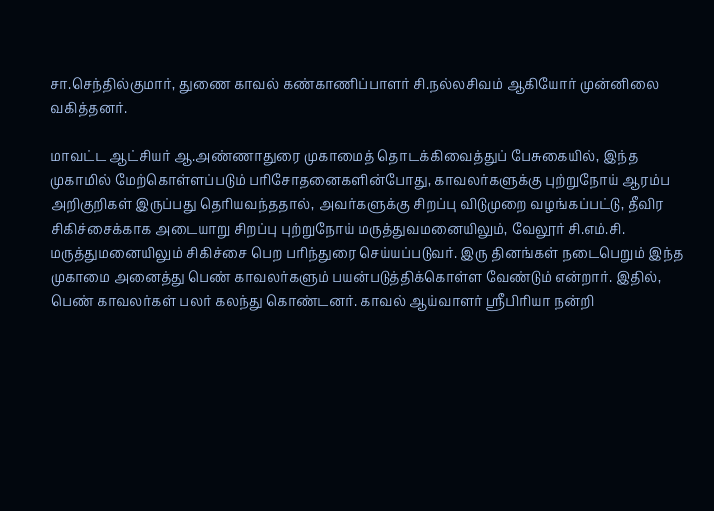சா.செந்தில்குமார், துணை காவல் கண்காணிப்பாளர் சி.நல்லசிவம் ஆகியோர் முன்னிலை வகித்தனர்.

மாவட்ட ஆட்சியர் ஆ.அண்ணாதுரை முகாமைத் தொடக்கிவைத்துப் பேசுகையில், இந்த முகாமில் மேற்கொள்ளப்படும் பரிசோதனைகளின்போது, காவலர்களுக்கு புற்றுநோய் ஆரம்ப அறிகுறிகள் இருப்பது தெரியவந்ததால், அவர்களுக்கு சிறப்பு விடுமுறை வழங்கப்பட்டு, தீவிர சிகிச்சைக்காக அடையாறு சிறப்பு புற்றுநோய் மருத்துவமனையிலும், வேலூர் சி.எம்.சி. மருத்துமனையிலும் சிகிச்சை பெற பரிந்துரை செய்யப்படுவர். இரு தினங்கள் நடைபெறும் இந்த முகாமை அனைத்து பெண் காவலர்களும் பயன்படுத்திக்கொள்ள வேண்டும் என்றார். இதில், பெண் காவலர்கள் பலர் கலந்து கொண்டனர். காவல் ஆய்வாளர் ஸ்ரீபிரியா நன்றி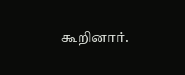கூறினார்.